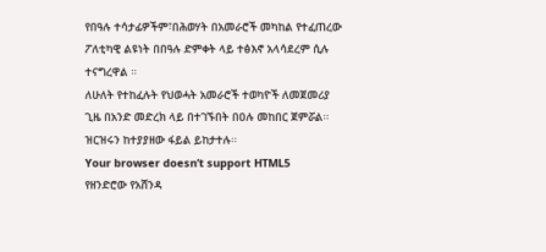የበዓሉ ተሳታፊዎችም፣በሕወሃት በአመራሮች መካከል የተፈጠረው ፖለቲካዊ ልዩነት በበዓሉ ድምቀት ላይ ተፅእኖ አላሳደረም ሲሉ ተናግረዋል ።
ለሁለት የተከፈሉት የህወሓት አመራሮች ተወካዮች ለመጀመሪያ ጊዜ በአንድ መድረክ ላይ በተገኙበት በዐሉ መከበር ጀምሯል፡፡
ዝርዝሩን ከተያያዘው ፋይል ይከታተሉ፡፡
Your browser doesn’t support HTML5
የዘንድሮው የአሸንዳ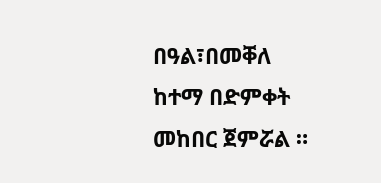በዓል፣በመቐለ ከተማ በድምቀት መከበር ጀምሯል ።